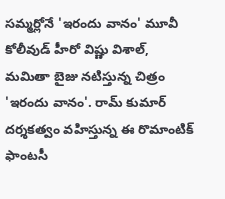సమ్మర్లోనే 'ఇరందు వానం' మూవీ
కోలీవుడ్ హీరో విష్ణు విశాల్, మమితా బైజు నటిస్తున్న చిత్రం 'ఇరందు వానం'. రామ్ కుమార్ దర్శకత్వం వహిస్తున్న ఈ రొమాంటిక్ ఫాంటసీ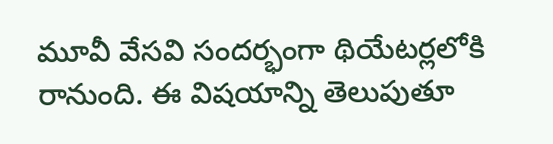మూవీ వేసవి సందర్భంగా థియేటర్లలోకి రానుంది. ఈ విషయాన్ని తెలుపుతూ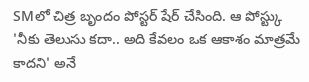SMలో చిత్ర బృందం పోస్టర్ షేర్ చేసింది. ఆ పోస్ట్కు 'నీకు తెలుసు కదా.. అది కేవలం ఒక ఆకాశం మాత్రమే కాదని' అనే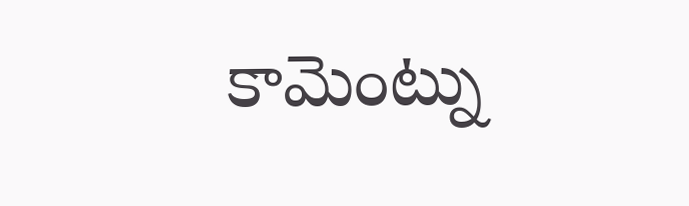కామెంట్ను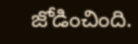జోడించింది.